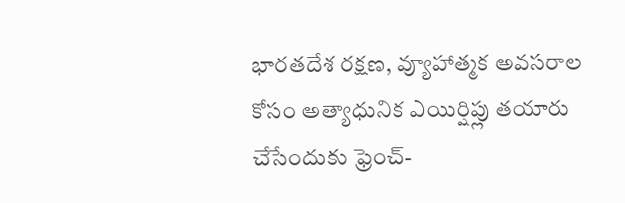భారతదేశ రక్షణ, వ్యూహాత్మక అవసరాల కోసం అత్యాధునిక ఎయిర్షిప్లు తయారు చేసేందుకు ఫ్రెంచ్-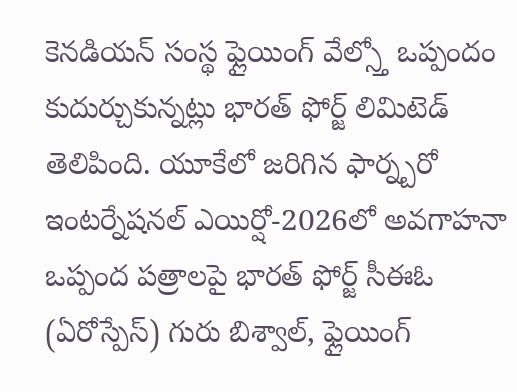కెనడియన్ సంస్థ ఫ్లైయింగ్ వేల్స్తో ఒప్పందం కుదుర్చుకున్నట్లు భారత్ ఫోర్జ్ లిమిటెడ్ తెలిపింది. యూకేలో జరిగిన ఫార్న్బరో ఇంటర్నేషనల్ ఎయిర్షో-2026లో అవగాహనా ఒప్పంద పత్రాలపై భారత్ ఫోర్జ్ సీఈఓ (ఏరోస్పేస్) గురు బిశ్వాల్, ఫ్లైయింగ్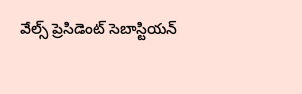వేల్స్ ప్రెసిడెంట్ సెబాస్టియన్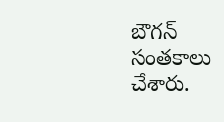బౌగన్ సంతకాలు చేశారు.